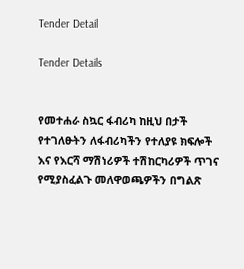Tender Detail

Tender Details


የመተሐራ ስኳር ፋብሪካ ከዚህ በታች የተገለፁትን ለፋብሪካችን የተለያዩ ክፍሎች እና የእርሻ ማሽነሪዎች ተሽከርካሪዎች ጥገና የሚያስፈልጉ መለዋወጫዎችን በግልጽ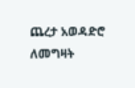ጨረታ አወዳድሮ ለመግዛት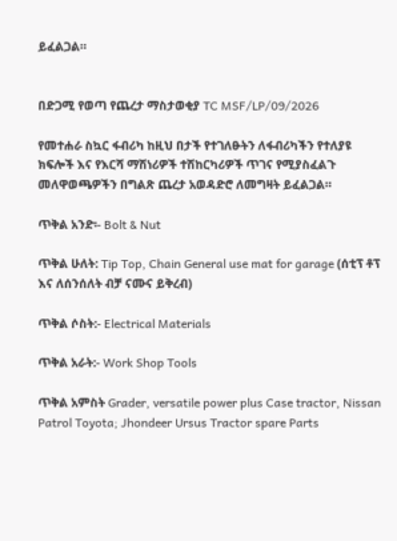ይፈልጋል።


በድጋሚ የወጣ የጨረታ ማስታወቂያ TC MSF/LP/09/2026

የመተሐራ ስኳር ፋብሪካ ከዚህ በታች የተገለፁትን ለፋብሪካችን የተለያዩ ክፍሎች እና የእርሻ ማሽነሪዎች ተሽከርካሪዎች ጥገና የሚያስፈልጉ መለዋወጫዎችን በግልጽ ጨረታ አወዳድሮ ለመግዛት ይፈልጋል።

ጥቅል አንድ፡- Bolt & Nut

ጥቅል ሁለት: Tip Top, Chain General use mat for garage (ሰቲፕ ቶፕ እና ለሰንሰለት ብቻ ናሙና ይቅረብ)

ጥቅል ሶስት:- Electrical Materials

ጥቅል አራት:- Work Shop Tools

ጥቅል አምስት Grader, versatile power plus Case tractor, Nissan Patrol Toyota; Jhondeer Ursus Tractor spare Parts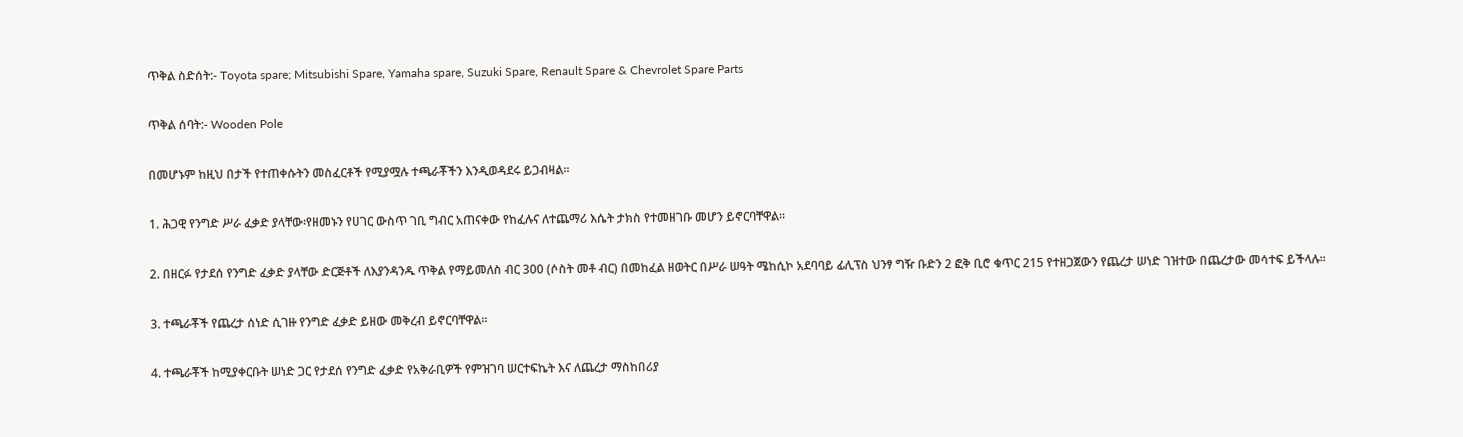ጥቅል ስድሰት:- Toyota spare; Mitsubishi Spare, Yamaha spare, Suzuki Spare, Renault Spare & Chevrolet Spare Parts

ጥቅል ሰባት:- Wooden Pole

በመሆኑም ከዚህ በታች የተጠቀሱትን መስፈርቶች የሚያሟሉ ተጫራቾችን እንዲወዳደሩ ይጋብዛል።

1. ሕጋዊ የንግድ ሥራ ፈቃድ ያላቸው፡የዘመኑን የሀገር ውስጥ ገቢ ግብር አጠናቀው የከፈሉና ለተጨማሪ እሴት ታክስ የተመዘገቡ መሆን ይኖርባቸዋል።

2. በዘርፉ የታደሰ የንግድ ፈቃድ ያላቸው ድርጅቶች ለእያንዳንዱ ጥቅል የማይመለስ ብር 300 (ሶስት መቶ ብር) በመከፈል ዘወትር በሥራ ሠዓት ሜከሲኮ አደባባይ ፊሊፕስ ህንፃ ግዥ ቡድን 2 ፎቅ ቢሮ ቁጥር 215 የተዘጋጀውን የጨረታ ሠነድ ገዝተው በጨረታው መሳተፍ ይችላሉ፡፡

3. ተጫራቾች የጨረታ ሰነድ ሲገዙ የንግድ ፈቃድ ይዘው መቅረብ ይኖርባቸዋል።

4. ተጫራቾች ከሚያቀርቡት ሠነድ ጋር የታደሰ የንግድ ፈቃድ የአቅራቢዎች የምዝገባ ሠርተፍኬት እና ለጨረታ ማስከበሪያ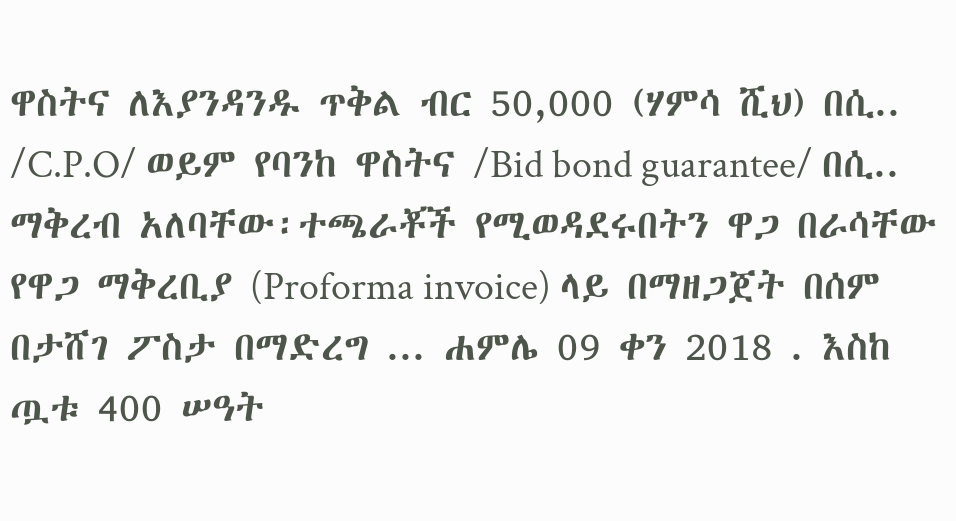ዋስትና ለእያንዳንዱ ጥቅል ብር 50,000 (ሃምሳ ሺህ) በሲ.. /C.P.O/ ወይም የባንከ ዋስትና /Bid bond guarantee/ በሲ.. ማቅረብ አለባቸው፡ተጫራቾች የሚወዳደሩበትን ዋጋ በራሳቸው የዋጋ ማቅረቢያ (Proforma invoice) ላይ በማዘጋጀት በሰም በታሸገ ፖስታ በማድረግ ... ሐምሌ 09 ቀን 2018 . እስከ ጧቱ 400 ሠዓት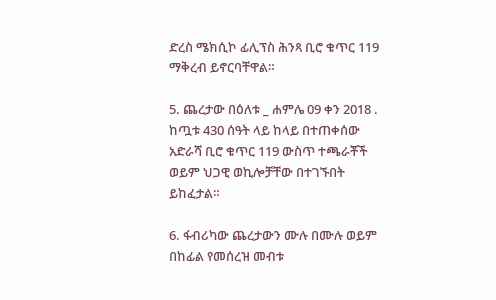ድረስ ሜክሲኮ ፊሊፕስ ሕንጻ ቢሮ ቁጥር 119 ማቅረብ ይኖርባቸዋል።

5. ጨረታው በዕለቱ _ ሐምሌ 09 ቀን 2018 . ከጧቱ 430 ሰዓት ላይ ከላይ በተጠቀሰው አድራሻ ቢሮ ቁጥር 119 ውስጥ ተጫራቾች ወይም ህጋዊ ወኪሎቻቸው በተገኙበት ይከፈታል።

6. ፋብሪካው ጨረታውን ሙሉ በሙሉ ወይም በከፊል የመሰረዝ መብቱ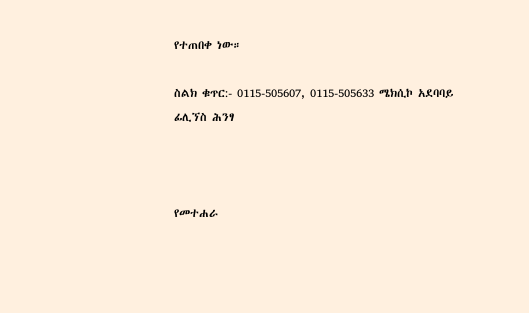የተጠበቀ ነው።

ስልክ ቁጥር:- 0115-505607, 0115-505633 ሜክሲኮ አደባባይ ፊሊኘስ ሕንፃ



የመተሐራ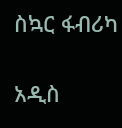ስኳር ፋብሪካ

አዲስ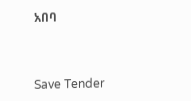አበባ



Save Tender